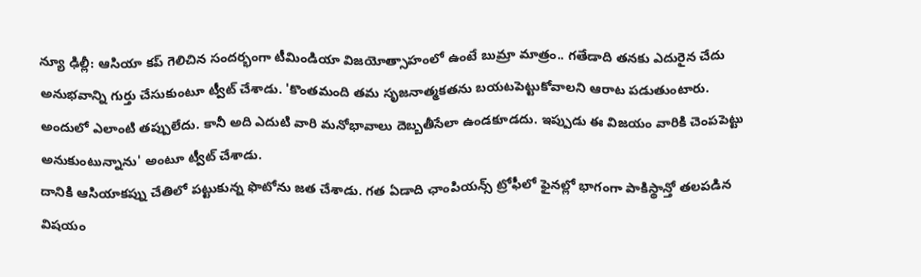న్యూ ఢిల్లీ: ఆసియా కప్ గెలిచిన సందర్భంగా టీమిండియా విజయోత్సాహంలో ఉంటే బుమ్రా మాత్రం.. గతేడాది తనకు ఎదురైన చేదు అనుభవాన్ని గుర్తు చేసుకుంటూ ట్వీట్ చేశాడు. 'కొంతమంది తమ సృజనాత్మకతను బయటపెట్టుకోవాలని ఆరాట పడుతుంటారు. అందులో ఎలాంటి తప్పులేదు. కానీ అది ఎదుటి వారి మనోభావాలు దెబ్బతీసేలా ఉండకూడదు. ఇప్పుడు ఈ విజయం వారికి చెంపపెట్టు అనుకుంటున్నాను' అంటూ ట్వీట్ చేశాడు.
దానికి ఆసియాకప్ను చేతిలో పట్టుకున్న ఫొటోను జత చేశాడు. గత ఏడాది ఛాంపియన్స్ ట్రోఫీలో ఫైనల్లో భాగంగా పాకిస్థాన్తో తలపడిన విషయం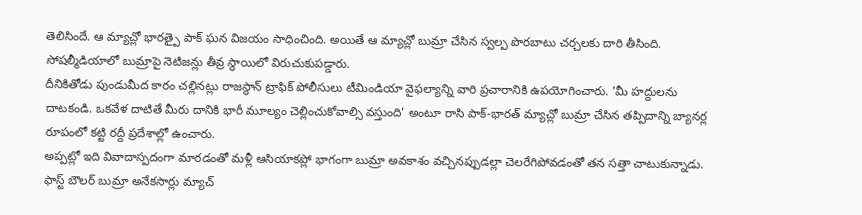తెలిసిందే. ఆ మ్యాచ్లో భారత్పై పాక్ ఘన విజయం సాధించింది. అయితే ఆ మ్యాచ్లో బుమ్రా చేసిన స్వల్ప పొరబాటు చర్చలకు దారి తీసింది. సోషల్మీడియాలో బుమ్రాపై నెటిజన్లు తీవ్ర స్థాయిలో విరుచుకుపడ్డారు.
దీనికితోడు పుండుమీద కారం చల్లినట్లు రాజస్థాన్ ట్రాఫిక్ పోలీసులు టీమిండియా వైఫల్యాన్ని వారి ప్రచారానికి ఉపయోగించారు. 'మీ హద్దులను దాటకండి. ఒకవేళ దాటితే మీరు దానికి భారీ మూల్యం చెల్లించుకోవాల్సి వస్తుంది' అంటూ రాసి పాక్-భారత్ మ్యాచ్లో బుమ్రా చేసిన తప్పిదాన్ని బ్యానర్ల రూపంలో కట్టి రద్దీ ప్రదేశాల్లో ఉంచారు.
అప్పట్లో ఇది వివాదాస్పదంగా మారడంతో మళ్లీ ఆసియాకప్లో భాగంగా బుమ్రా అవకాశం వచ్చినప్పుడల్లా చెలరేగిపోవడంతో తన సత్తా చాటుకున్నాడు. ఫాస్ట్ బౌలర్ బుమ్రా అనేకసార్లు మ్యాచ్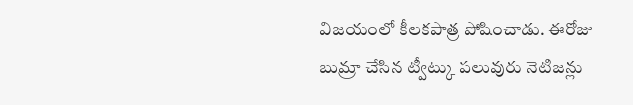విజయంలో కీలకపాత్ర పోషించాడు. ఈరోజు బుమ్రా చేసిన ట్వీట్కు పలువురు నెటిజన్లు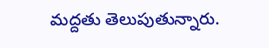మద్దతు తెలుపుతున్నారు.